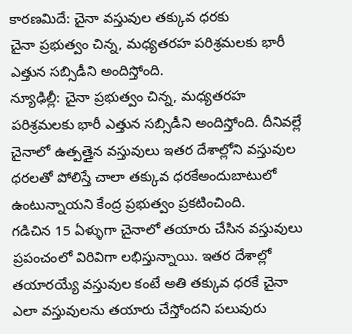కారణమిదే: చైనా వస్తువుల తక్కువ ధరకు
చైనా ప్రభుత్వం చిన్న, మధ్యతరహ పరిశ్రమలకు భారీ ఎత్తున సబ్సిడీని అందిస్తోంది.
న్యూఢిల్లీ: చైనా ప్రభుత్వం చిన్న, మధ్యతరహ పరిశ్రమలకు భారీ ఎత్తున సబ్సిడీని అందిస్తోంది. దీనివల్లే చైనాలో ఉత్పత్తైన వస్తువులు ఇతర దేశాల్లోని వస్తువుల ధరలతో పోలిస్తే చాలా తక్కువ ధరకేఅందుబాటులో ఉంటున్నాయని కేంద్ర ప్రభుత్వం ప్రకటించింది.
గడిచిన 15 ఏళ్ళుగా చైనాలో తయారు చేసిన వస్తువులు ప్రపంచంలో విరివిగా లభిస్తున్నాయి. ఇతర దేశాల్లో తయారయ్యే వస్తువుల కంటే అతి తక్కువ ధరకే చైనా ఎలా వస్తువులను తయారు చేస్తోందని పలువురు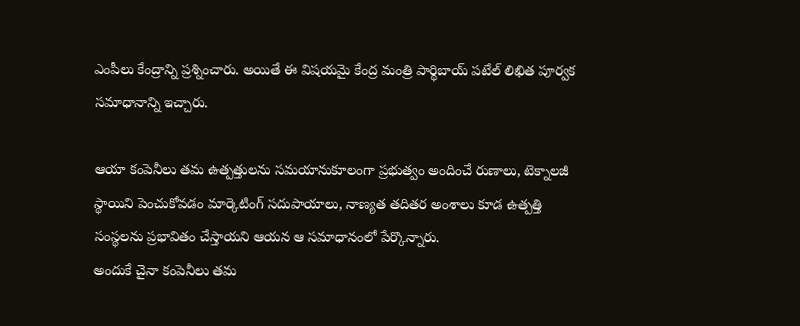ఎంపీలు కేంద్రాన్ని ప్రశ్నించారు. అయితే ఈ విషయమై కేంద్ర మంత్రి పార్థిబాయ్ పటేల్ లిఖిత పూర్వక సమాధానాన్ని ఇచ్చారు.

ఆయా కంపెనీలు తమ ఉత్పత్తులను సమయానుకూలంగా ప్రభుత్వం అందించే రుణాలు, టెక్నాలజీ స్థాయిని పెంచుకోవడం మార్కెటింగ్ సదుపాయాలు, నాణ్యత తదితర అంశాలు కూడ ఉత్పత్తి సంస్థలను ప్రభావితం చేస్తాయని ఆయన ఆ సమాధానంలో పేర్కొన్నారు.
అందుకే చైనా కంపెనీలు తమ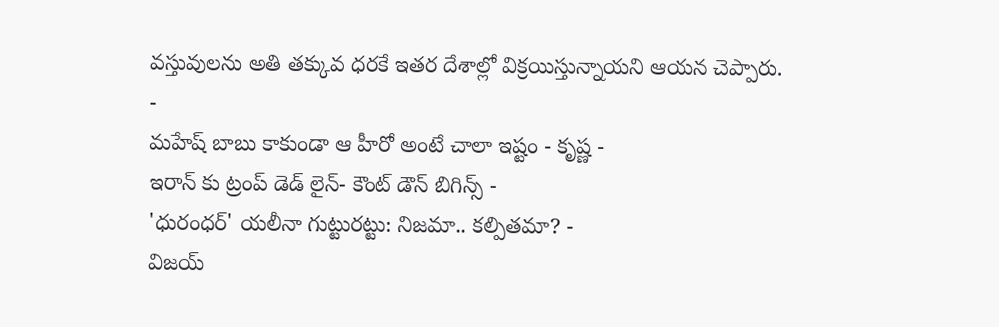వస్తువులను అతి తక్కువ ధరకే ఇతర దేశాల్లో విక్రయిస్తున్నాయని ఆయన చెప్పారు.
-
మహేష్ బాబు కాకుండా ఆ హీరో అంటే చాలా ఇష్టం - కృష్ణ -
ఇరాన్ కు ట్రంప్ డెడ్ లైన్- కౌంట్ డౌన్ బిగిన్స్ -
'ధురంధర్' యలీనా గుట్టురట్టు: నిజమా.. కల్పితమా? -
విజయ్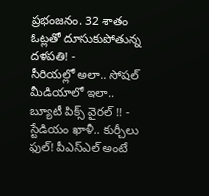ప్రభంజనం. 32 శాతం ఓట్లతో దూసుకుపోతున్న దళపతి! -
సీరియల్లో అలా.. సోషల్ మీడియాలో ఇలా.. బ్యూటీ పిక్స్ వైరల్ !! -
స్టేడియం ఖాళీ.. కుర్చీలు ఫుల్! పీఎస్ఎల్ అంటే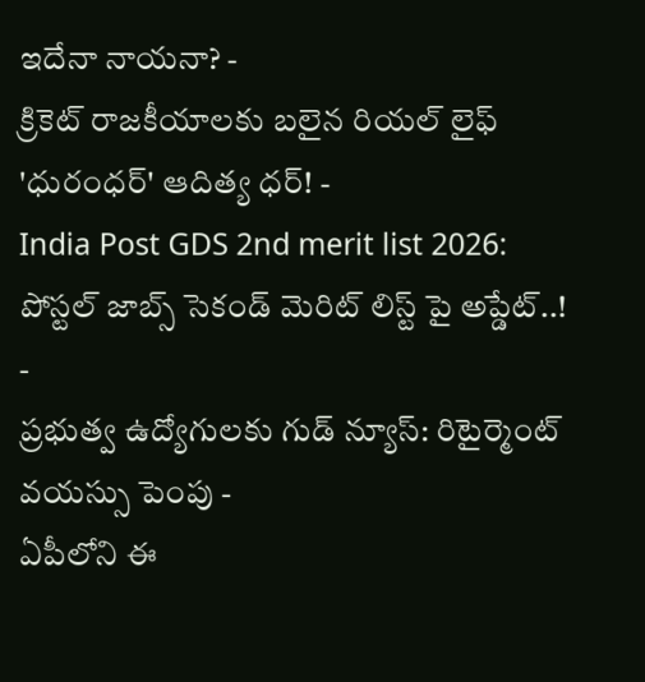ఇదేనా నాయనా? -
క్రికెట్ రాజకీయాలకు బలైన రియల్ లైఫ్ 'ధురంధర్' ఆదిత్య ధర్! -
India Post GDS 2nd merit list 2026: పోస్టల్ జాబ్స్ సెకండ్ మెరిట్ లిస్ట్ పై అప్డేట్..! -
ప్రభుత్వ ఉద్యోగులకు గుడ్ న్యూస్: రిటైర్మెంట్ వయస్సు పెంపు -
ఏపీలోని ఈ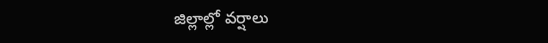జిల్లాల్లో వర్షాలు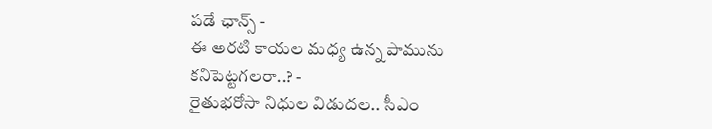పడే ఛాన్స్ -
ఈ అరటి కాయల మధ్య ఉన్న పామును కనిపెట్టగలరా..? -
రైతుభరోసా నిధుల విడుదల.. సీఎం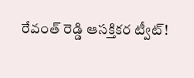రేవంత్ రెడ్డి ఆసక్తికర ట్వీట్!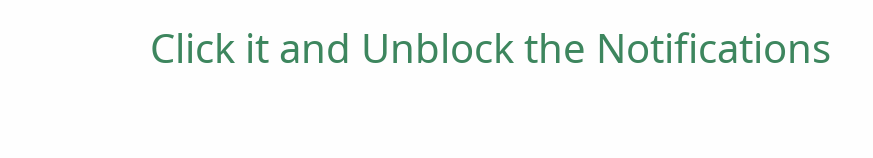Click it and Unblock the Notifications